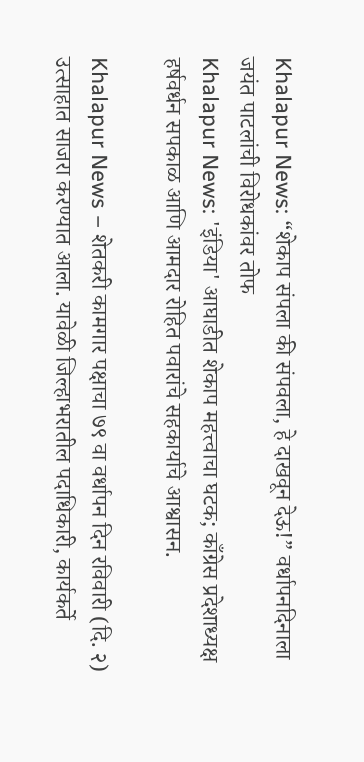Khalapur News: “शेकाप संपला की संपवला, हे दाखवून देऊ!” वर्धापनदिनाला जयंत पाटलांची विरोधकांवर तोफ
Khalapur News: 'इंडिया' आघाडीत शेकाप महत्त्वाचा घटक; काँग्रेस प्रदेशाध्यक्ष हर्षवर्धन सपकाळ आणि आमदार रोहित पवारांचे सहकार्याचे आश्वासन.

Khalapur News – शेतकरी कामगार पक्षाचा ७९ वा वर्धापन दिन रविवारी (दि. २) उत्साहात साजरा करण्यात आला. यावेळी जिल्हाभरातील पदाधिकारी, कार्यकर्ते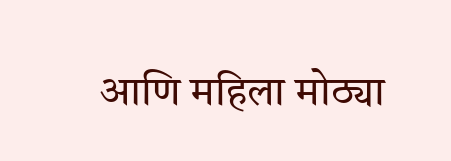आणि महिला मोठ्या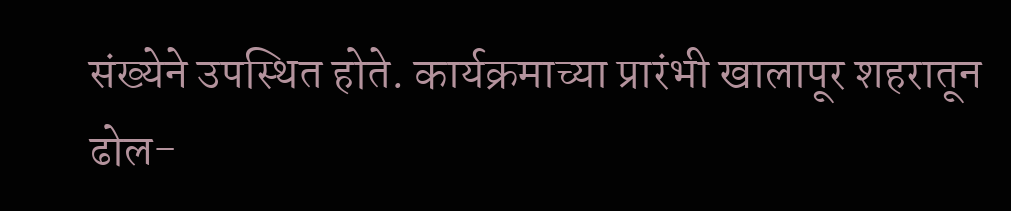संख्येने उपस्थित होते. कार्यक्रमाच्या प्रारंभी खालापूर शहरातून ढोल-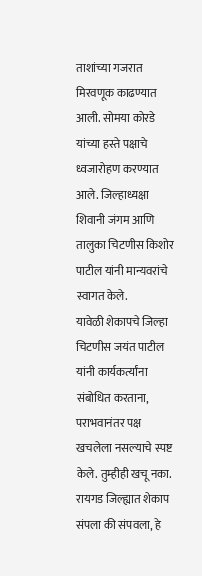ताशांच्या गजरात मिरवणूक काढण्यात आली. सोमया कोरडे यांच्या हस्ते पक्षाचे ध्वजारोहण करण्यात आले. जिल्हाध्यक्षा शिवानी जंगम आणि तालुका चिटणीस किशोर पाटील यांनी मान्यवरांचे स्वागत केले.
यावेळी शेकापचे जिल्हा चिटणीस जयंत पाटील यांनी कार्यकर्त्यांना संबोधित करताना, पराभवानंतर पक्ष खचलेला नसल्याचे स्पष्ट केले. तुम्हीही खचू नका. रायगड जिल्ह्यात शेकाप संपला की संपवला, हे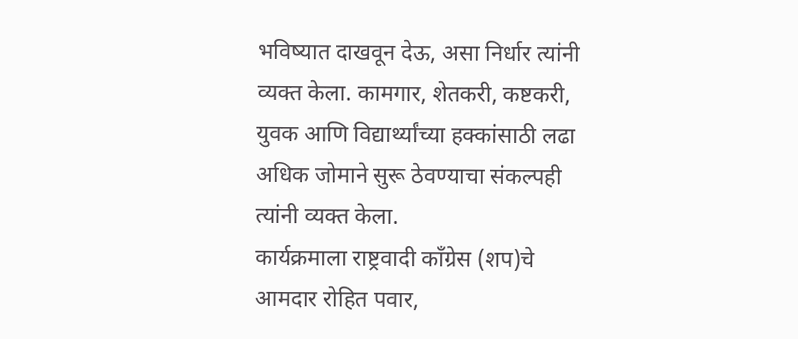भविष्यात दाखवून देऊ, असा निर्धार त्यांनी व्यक्त केला. कामगार, शेतकरी, कष्टकरी, युवक आणि विद्यार्थ्यांच्या हक्कांसाठी लढा अधिक जोमाने सुरू ठेवण्याचा संकल्पही त्यांनी व्यक्त केला.
कार्यक्रमाला राष्ट्रवादी काँग्रेस (शप)चे आमदार रोहित पवार,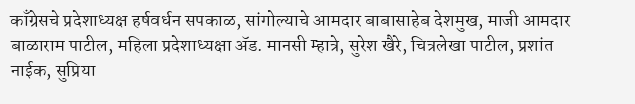काँग्रेसचे प्रदेशाध्यक्ष हर्षवर्धन सपकाळ, सांगोल्याचे आमदार बाबासाहेब देशमुख, माजी आमदार बाळाराम पाटील, महिला प्रदेशाध्यक्षा ॲड. मानसी म्हात्रे, सुरेश खैरे, चित्रलेखा पाटील, प्रशांत नाईक, सुप्रिया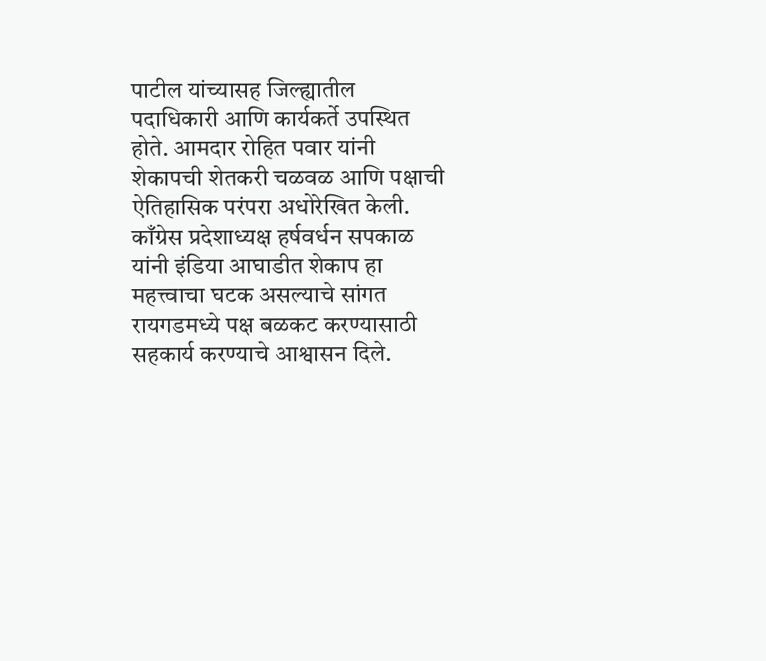पाटील यांच्यासह जिल्ह्यातील पदाधिकारी आणि कार्यकर्ते उपस्थित होते. आमदार रोहित पवार यांनी शेकापची शेतकरी चळवळ आणि पक्षाची ऐतिहासिक परंपरा अधोरेखित केली.
काँग्रेस प्रदेशाध्यक्ष हर्षवर्धन सपकाळ यांनी इंडिया आघाडीत शेकाप हा महत्त्वाचा घटक असल्याचे सांगत रायगडमध्ये पक्ष बळकट करण्यासाठी सहकार्य करण्याचे आश्वासन दिले.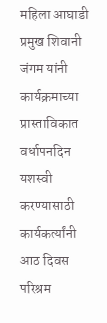महिला आघाडी प्रमुख शिवानी जंगम यांनी कार्यक्रमाच्या प्रास्ताविकात वर्धापनदिन यशस्वी करण्यासाठी कार्यकर्त्यांनी आठ दिवस परिश्रम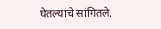घेतल्याचे सांगितले.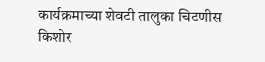कार्यक्रमाच्या शेवटी तालुका चिटणीस किशोर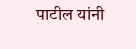पाटील यांनी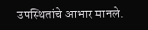उपस्थितांचे आभार मानले.